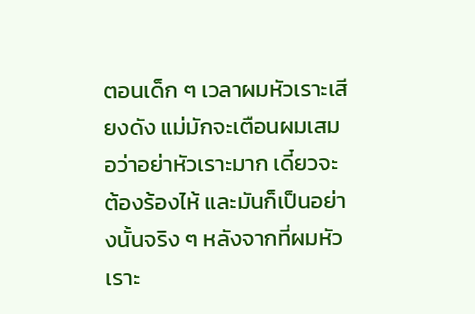ตอนเด็ก ๆ เวลาผมหัวเราะเสียงดัง แม่มักจะเตือนผมเสมอว่าอย่าหัวเราะมาก เดี๋ยวจะต้องร้องไห้ และมันก็เป็นอย่างนั้นจริง ๆ หลังจากที่ผมหัวเราะ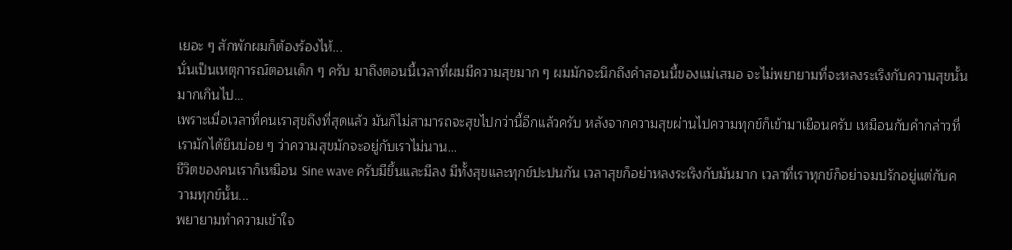เยอะ ๆ สักพักผมก็ต้องร้องไห้...
นั่นเป็นเหตุการณ์ตอนเด็ก ๆ ครับ มาถึงตอนนี้เวลาที่ผมมีความสุขมาก ๆ ผมมักจะนึกถึงคำสอนนี้ของแม่เสมอ จะไม่พยายามที่จะหลงระเริงกับความสุขนั้นมากเกินไป...
เพราะเมื่อเวลาที่คนเราสุขถึงที่สุดแล้ว มันก็ไม่สามารถจะสุขไปกว่านี้อีกแล้วครับ หลังจากความสุขผ่านไปความทุกข์ก็เข้ามาเยือนครับ เหมือนกับคำกล่าวที่เรามักได้ยินบ่อย ๆ ว่าความสุขมักจะอยู่กับเราไม่นาน...
ชีวิตของคนเราก็เหมือน Sine wave ครับมีขึ้นและมีลง มีทั้งสุขและทุกข์ปะปนกัน เวลาสุขก็อย่าหลงระเริงกับมันมาก เวลาที่เราทุกข์ก็อย่าจมปรักอยู่แต่กับความทุกข์นั้น...
พยายามทำความเข้าใจ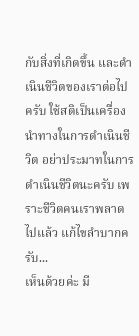กับสิ่งที่เกิดขึ้น และดำเนินชีวิตของเราต่อไปครับ ใช้สติเป็นเครื่องนำทางในการดำเนินชีวิต อย่าประมาทในการดำเนินชีวิตนะครับ เพราะชีวิตคนเราพลาดไปแล้ว แก้ไขลำบากครับ...
เห็นด้วยค่ะ มี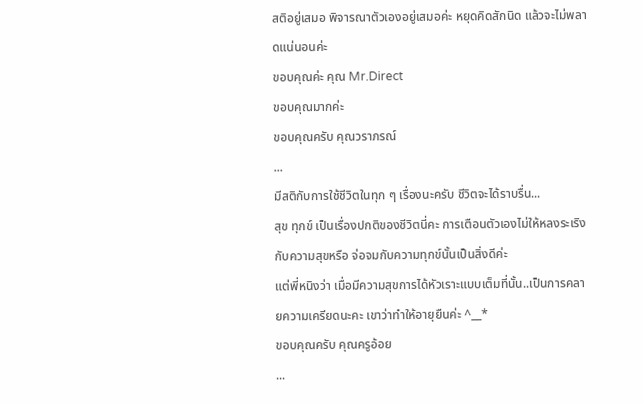สติอยู่เสมอ พิจารณาตัวเองอยู่เสมอค่ะ หยุดคิดสักนิด แล้วจะไม่พลาดแน่นอนค่ะ
ขอบคุณค่ะ คุณ Mr.Direct
ขอบคุณมากค่ะ
ขอบคุณครับ คุณวราภรณ์
...
มีสติกับการใช้ชีวิตในทุก ๆ เรื่องนะครับ ชีวิตจะได้ราบรื่น...
สุข ทุกข์ เป็นเรื่องปกติของชีวิตนี่คะ การเตือนตัวเองไม่ให้หลงระเริงกับความสุขหรือ จ่อจมกับความทุกข์นั้นเป็นสิ่งดีค่ะ
แต่พี่หนิงว่า เมื่อมีความสุขการได้หัวเราะแบบเต็มที่นั้น..เป็นการคลายความเครียดนะคะ เขาว่าทำให้อายุยืนค่ะ ^__*
ขอบคุณครับ คุณครูอ้อย
...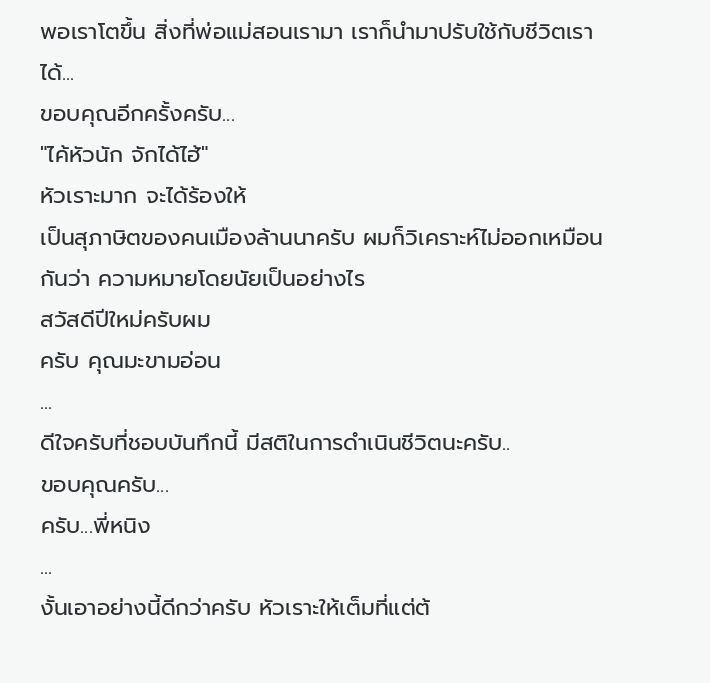พอเราโตขึ้น สิ่งที่พ่อแม่สอนเรามา เราก็นำมาปรับใช้กับชีวิตเราได้...
ขอบคุณอีกครั้งครับ...
"ไค้หัวนัก จักได้ไฮ้"
หัวเราะมาก จะได้ร้องให้
เป็นสุภาษิตของคนเมืองล้านนาครับ ผมก็วิเคราะห์ไม่ออกเหมือนกันว่า ความหมายโดยนัยเป็นอย่างไร
สวัสดีปีใหม่ครับผม
ครับ คุณมะขามอ่อน
...
ดีใจครับที่ชอบบันทึกนี้ มีสติในการดำเนินชีวิตนะครับ..
ขอบคุณครับ...
ครับ...พี่หนิง
...
งั้นเอาอย่างนี้ดีกว่าครับ หัวเราะให้เต็มที่แต่ต้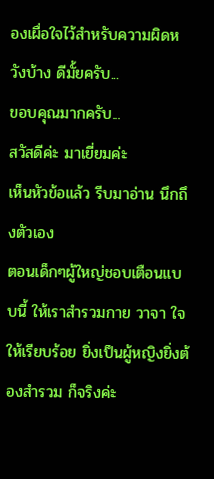องเผื่อใจไว้สำหรับความผิดหวังบ้าง ดีมั้ยครับ...
ขอบคุณมากครับ...
สวัสดีค่ะ มาเยี่ยมค่ะ
เห็นหัวข้อแล้ว รีบมาอ่าน นึกถึงตัวเอง
ตอนเด็กๆผู้ใหญ่ชอบเตือนแบบนี้ ให้เราสำรวมกาย วาจา ใจ ให้เรียบร้อย ยิ่งเป็นผู้หญิงยิ่งต้องสำรวม ก็จริงค่ะ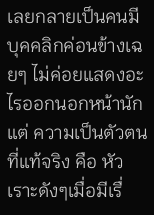เลยกลายเป็นคนมีบุคคลิกค่อนข้างเฉยๆ ไม่ค่อยแสดงอะไรออกนอกหน้านัก แต่ ความเป็นตัวตนที่แท้จริง คือ หัวเราะดังๆเมื่อมีเรื่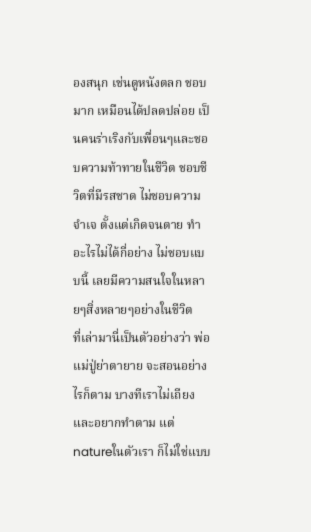องสนุก เช่นดูหนังตลก ชอบมาก เหมือนได้ปลดปล่อย เป็นคนร่าเริงกับเพื่อนๆและชอบความท้าทายในชีวิต ชอบชีวิตที่มีรสชาด ไม่ชอบความจำเจ ตั้งแต่เกิดจนตาย ทำอะไรไม่ได้กี่อย่าง ไม่ชอบแบบนี้ เลยมีความสนใจในหลายๆสิ่งหลายๆอย่างในชีวิต
ที่เล่ามานี่เป็นตัวอย่างว่า พ่อแม่ปู่ย่าตายาย จะสอนอย่างไรก็ตาม บางทีเราไม่เถียงและอยากทำตาม แต่natureในตัวเรา ก็ไม่ใช่แบบ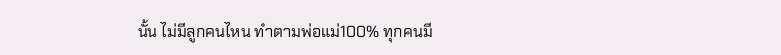นั้น ไม่มีลูกคนไหน ทำตามพ่อแม่100% ทุกคนมี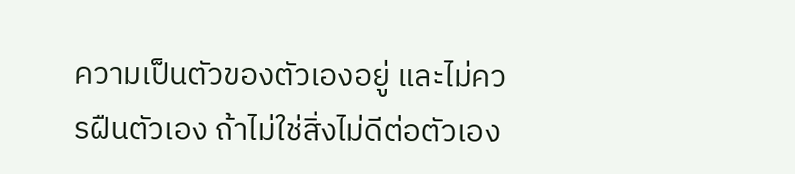ความเป็นตัวของตัวเองอยู่ และไม่ควรฝืนตัวเอง ถ้าไม่ใช่สิ่งไม่ดีต่อตัวเอง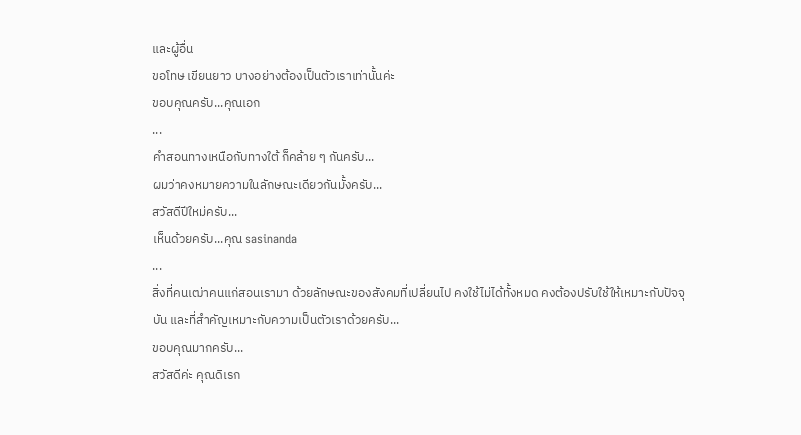และผู้อื่น
ขอโทษ เขียนยาว บางอย่างต้องเป็นตัวเราเท่านั้นค่ะ
ขอบคุณครับ...คุณเอก
...
คำสอนทางเหนือกับทางใต้ ก็คล้าย ๆ กันครับ...
ผมว่าคงหมายความในลักษณะเดียวกันมั้งครับ...
สวัสดีปีใหม่ครับ...
เห็นด้วยครับ...คุณ sasinanda
...
สิ่งที่คนเฒ่าคนแก่สอนเรามา ด้วยลักษณะของสังคมที่เปลี่ยนไป คงใช้ไม่ได้ทั้งหมด คงต้องปรับใช้ให้เหมาะกับปัจจุบัน และที่สำคัญเหมาะกับความเป็นตัวเราด้วยครับ...
ขอบคุณมากครับ...
สวัสดีค่ะ คุณดิเรก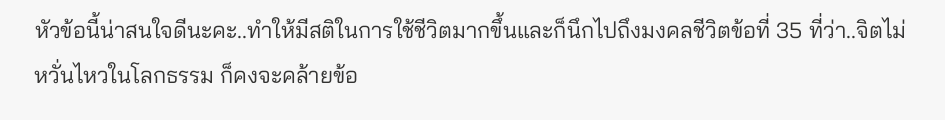หัวข้อนี้น่าสนใจดีนะคะ..ทำให้มีสติในการใช้ชีวิตมากขึ้นและก็นึกไปถึงมงคลชีวิตข้อที่ 35 ที่ว่า..จิตไม่หวั่นไหวในโลกธรรม ก็คงจะคล้ายข้อ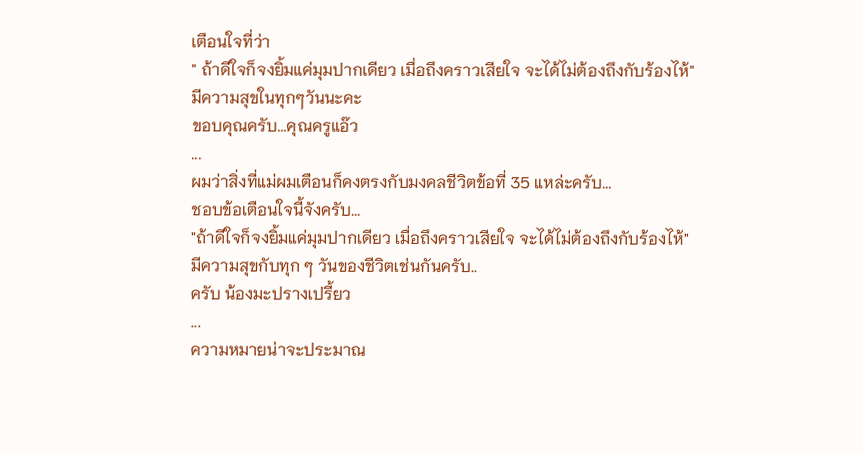เตือนใจที่ว่า
" ถ้าดีใจก็จงยิ้มแค่มุมปากเดียว เมื่อถึงคราวเสียใจ จะได้ไม่ต้องถึงกับร้องไห้"
มีความสุขในทุกๆวันนะคะ
ขอบคุณครับ...คุณครูแอ๊ว
...
ผมว่าสิ่งที่แม่ผมเตือนก็คงตรงกับมงคลชีวิตข้อที่ 35 แหล่ะครับ...
ชอบข้อเตือนใจนี้จังครับ...
"ถ้าดีใจก็จงยิ้มแค่มุมปากเดียว เมื่อถึงคราวเสียใจ จะได้ไม่ต้องถึงกับร้องไห้"
มีความสุขกับทุก ๆ วันของชีวิตเช่นกันครับ..
ครับ น้องมะปรางเปรี้ยว
...
ความหมายน่าจะประมาณ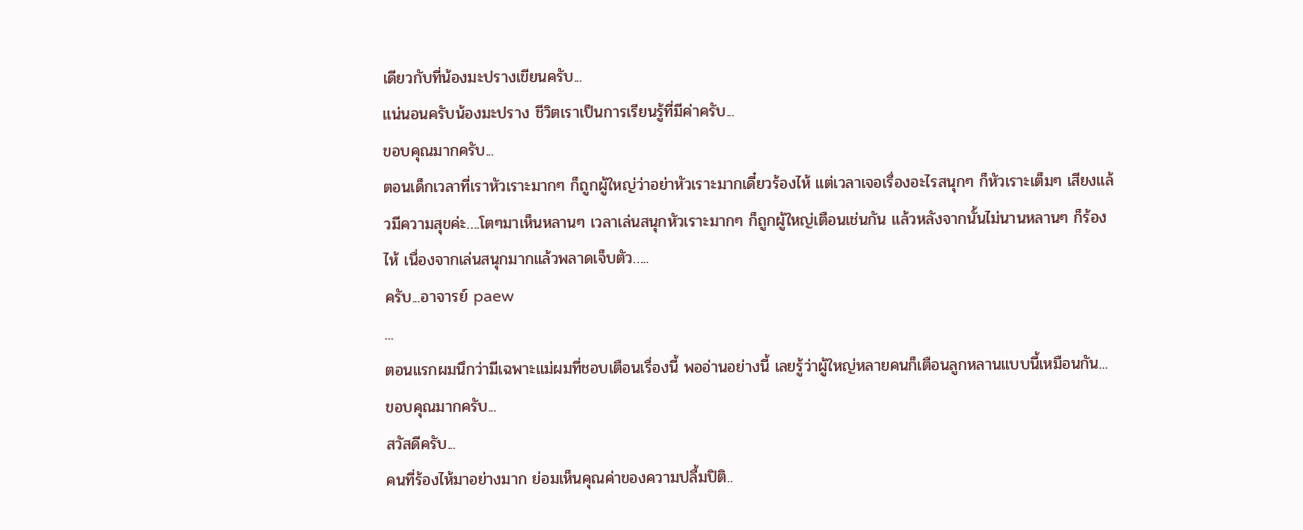เดียวกับที่น้องมะปรางเขียนครับ...
แน่นอนครับน้องมะปราง ชีวิตเราเป็นการเรียนรู้ที่มีค่าครับ...
ขอบคุณมากครับ...
ตอนเด็กเวลาที่เราหัวเราะมากๆ ก็ถูกผู้ใหญ่ว่าอย่าหัวเราะมากเดี๋ยวร้องไห้ แต่เวลาเจอเรื่องอะไรสนุกๆ ก็หัวเราะเต็มๆ เสียงแล้วมีความสุขค่ะ….โตๆมาเห็นหลานๆ เวลาเล่นสนุกหัวเราะมากๆ ก็ถูกผู้ใหญ่เตือนเช่นกัน แล้วหลังจากนั้นไม่นานหลานๆ ก็ร้องไห้ เนื่องจากเล่นสนุกมากแล้วพลาดเจ็บตัว…..
ครับ...อาจารย์ paew
...
ตอนแรกผมนึกว่ามีเฉพาะแม่ผมที่ชอบเตือนเรื่องนี้ พออ่านอย่างนี้ เลยรู้ว่าผู้ใหญ่หลายคนก็เตือนลูกหลานแบบนี้เหมือนกัน...
ขอบคุณมากครับ...
สวัสดีครับ...
คนที่ร้องไห้มาอย่างมาก ย่อมเห็นคุณค่าของความปลื้มปิติ..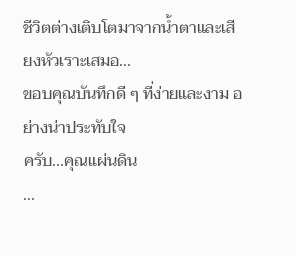ชีวิตต่างเติบโตมาจากน้ำตาและเสียงหัวเราะเสมอ...
ขอบคุณบันทึกดี ๆ ที่ง่ายและงาม อย่างน่าประทับใจ
ครับ...คุณแผ่นดิน
...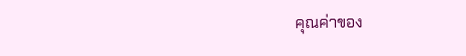คุณค่าของ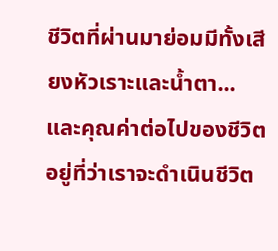ชีวิตที่ผ่านมาย่อมมีทั้งเสียงหัวเราะและน้ำตา...
และคุณค่าต่อไปของชีวิตอยู่ที่ว่าเราจะดำเนินชีวิต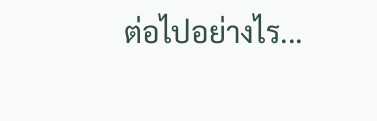ต่อไปอย่างไร...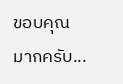ขอบคุณมากครับ...